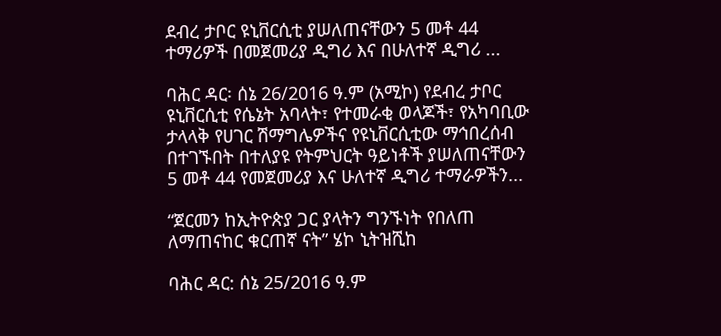ደብረ ታቦር ዩኒቨርሲቲ ያሠለጠናቸውን 5 መቶ 44 ተማሪዎች በመጀመሪያ ዲግሪ እና በሁለተኛ ዲግሪ ...

ባሕር ዳር፡ ሰኔ 26/2016 ዓ.ም (አሚኮ) የደብረ ታቦር ዩኒቨርሲቲ የሴኔት አባላት፣ የተመራቂ ወላጆች፣ የአካባቢው ታላላቅ የሀገር ሽማግሌዎችና የዩኒቨርሲቲው ማኅበረሰብ በተገኙበት በተለያዩ የትምህርት ዓይነቶች ያሠለጠናቸውን 5 መቶ 44 የመጀመሪያ እና ሁለተኛ ዲግሪ ተማራዎችን...

“ጀርመን ከኢትዮጵያ ጋር ያላትን ግንኙነት የበለጠ ለማጠናከር ቁርጠኛ ናት” ሄኮ ኒትዝሺከ

ባሕር ዳር: ሰኔ 25/2016 ዓ.ም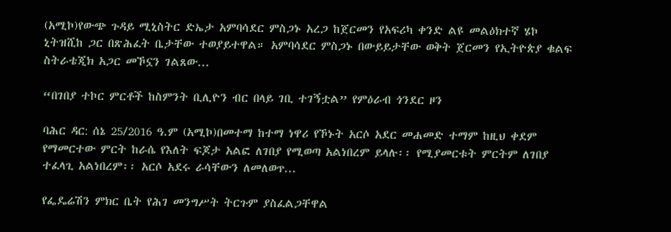(አሚኮ)የውጭ ጉዳይ ሚኒስትር ድኤታ አምባሳደር ምስጋኑ አረጋ ከጀርመን የአፍሪካ ቀንድ ልዩ መልዕክተኛ ሄኮ ኒትዝሺከ ጋር በጽሕፈት ቤታቸው ተወያይተዋል። አምባሳደር ምስጋኑ በውይይታቸው ወቅት ጀርመን የኢትዮጵያ ቁልፍ ስትራቴጂክ አጋር መኾኗን ገልጸው...

“በገበያ ተኮር ምርቶች ከስምንት ቢሊዮን ብር በላይ ገቢ ተገኝቷል” የምዕራብ ጎንደር ዞን

ባሕር ዳር: ሰኔ 25/2016 ዓ.ም (አሚኮ)በመተማ ከተማ ነዋሪ የኾኑት አርሶ አደር መሐመድ ተማም ከዚህ ቀደም የማመርተው ምርት ከራሴ የእለት ፍጆታ አልፎ ለገበያ የሚወጣ አልነበረም ይላሉ፡፡ የሚያመርቱት ምርትም ለገበያ ተፈላጊ አልነበረም፡፡ አርሶ አደሩ ራሳቸውን ለመለወጥ...

የፌዴሬሽን ምክር ቤት የሕገ መንግሥት ትርጉም ያስፈልጋቸዋል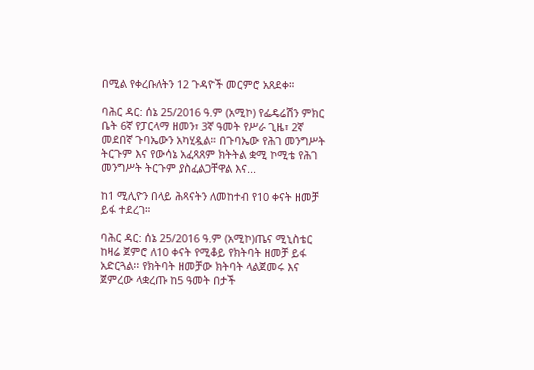በሚል የቀረቡለትን 12 ጉዳዮች መርምሮ አጸደቀ።

ባሕር ዳር: ሰኔ 25/2016 ዓ.ም (አሚኮ) የፌዴሬሽን ምክር ቤት 6ኛ የፓርላማ ዘመን፣ 3ኛ ዓመት የሥራ ጊዜ፣ 2ኛ መደበኛ ጉባኤውን አካሂዷል። በጉባኤው የሕገ መንግሥት ትርጉም እና የውሳኔ አፈጻጸም ክትትል ቋሚ ኮሚቴ የሕገ መንግሥት ትርጉም ያስፈልጋቸዋል እና...

ከ1 ሚሊዮን በላይ ሕጻናትን ለመከተብ የ10 ቀናት ዘመቻ ይፋ ተደረገ።

ባሕር ዳር: ሰኔ 25/2016 ዓ.ም (አሚኮ)ጤና ሚኒስቴር ከዛሬ ጀምሮ ለ10 ቀናት የሚቆይ የክትባት ዘመቻ ይፋ አድርጓል፡፡ የክትባት ዘመቻው ክትባት ላልጀመሩ እና ጀምረው ላቋረጡ ከ5 ዓመት በታች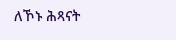ለኾኑ ሕጻናት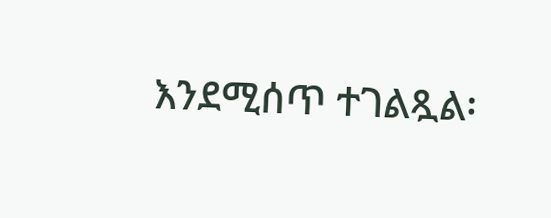እንደሚሰጥ ተገልጿል፡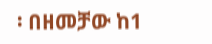፡ በዘመቻው ከ1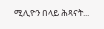ሚሊዮን በላይ ሕጻናት...